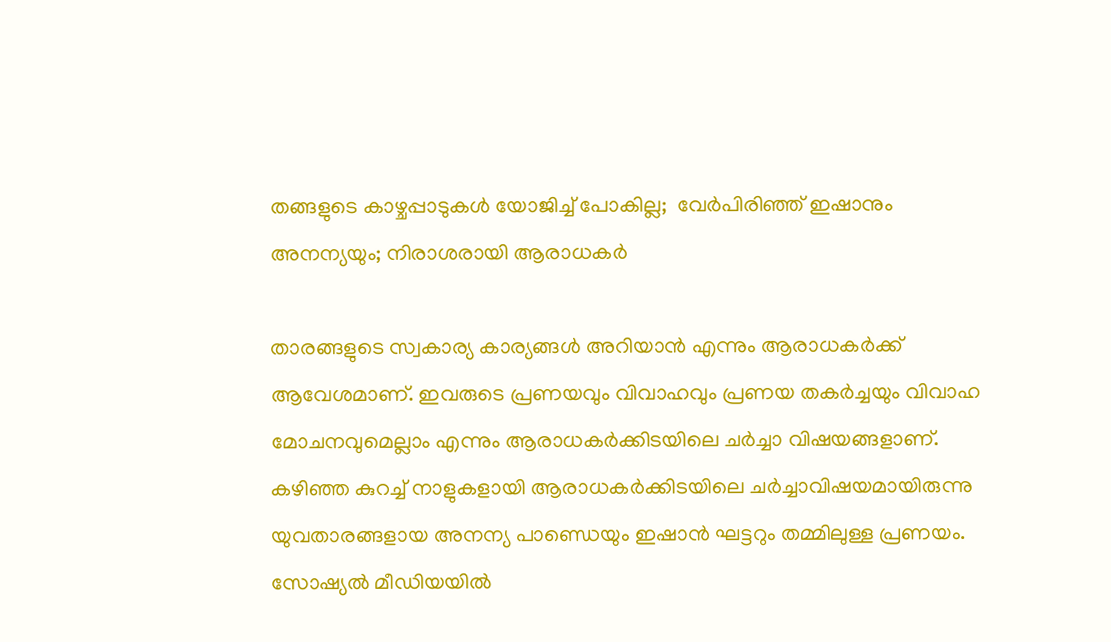തങ്ങളുടെ കാഴ്ചപ്പാടുകള്‍ യോജിച്ച് പോകില്ല;  വേർപിരിഞ്ഞ് ഇഷാനും അനന്യയും; നിരാശരായി ആരാധകർ

താരങ്ങളുടെ സ്വകാര്യ കാര്യങ്ങൾ അറിയാൻ എന്നും ആരാധകർക്ക് ആവേശമാണ്. ഇവരുടെ പ്രണയവും വിവാഹവും പ്രണയ തകര്‍ച്ചയും വിവാഹ മോചനവുമെല്ലാം എന്നും ആരാധകര്‍ക്കിടയിലെ ചര്‍ച്ചാ വിഷയങ്ങളാണ്. കഴിഞ്ഞ കുറച്ച് നാളുകളായി ആരാധകര്‍ക്കിടയിലെ ചര്‍ച്ചാവിഷയമായിരുന്നു യുവതാരങ്ങളായ അനന്യ പാണ്ഡെയും ഇഷാന്‍ ഘട്ടറും തമ്മിലുള്ള പ്രണയം. സോഷ്യല്‍ മീഡിയയില്‍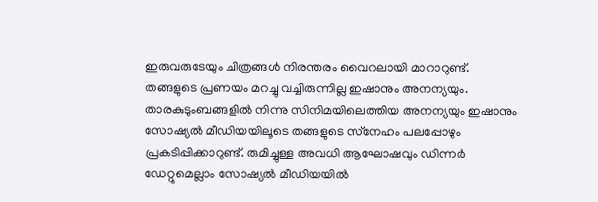ഇരുവരുടേയും ചിത്രങ്ങള്‍ നിരന്തരം വൈറലായി മാറാറുണ്ട്. തങ്ങളുടെ പ്രണയം മറച്ചു വച്ചിരുന്നില്ല ഇഷാനും അനന്യയും. താരകുടുംബങ്ങളില്‍ നിന്നു സിനിമയിലെത്തിയ അനന്യയും ഇഷാനും സോഷ്യല്‍ മീഡിയയിലൂടെ തങ്ങളുടെ സ്‌നേഹം പലപ്പോഴും പ്രകടിപ്പിക്കാറുണ്ട്. രുമിച്ചുള്ള അവധി ആഘോഷവും ഡിന്നര്‍ ഡേറ്റുമെല്ലാം സോഷ്യല്‍ മീഡിയയില്‍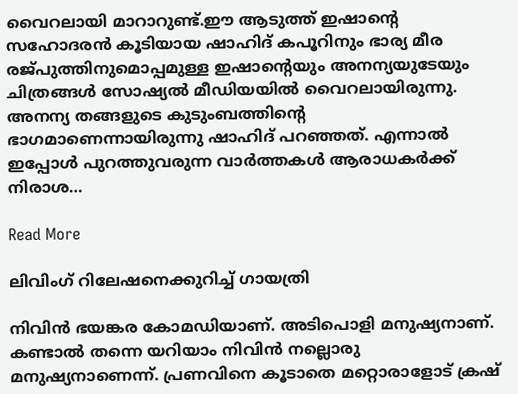വൈറലായി മാറാറുണ്ട്.ഈ ആടുത്ത് ഇഷാന്‍റെ സഹോദരന്‍ കൂടിയായ ഷാഹിദ് കപൂറിനും ഭാര്യ മീര രജ്പുത്തിനുമൊപ്പമുള്ള ഇഷാന്‍റെയും അനന്യയുടേയും ചിത്രങ്ങള്‍ സോഷ്യല്‍ മീഡിയയില്‍ വൈറലായിരുന്നു. അനന്യ തങ്ങളുടെ കുടുംബത്തിന്‍റെ ഭാഗമാണെന്നായിരുന്നു ഷാഹിദ് പറഞ്ഞത്. എന്നാല്‍ ഇപ്പോള്‍ പുറത്തുവരുന്ന വാര്‍ത്തകള്‍ ആരാധകര്‍ക്ക് നിരാശ…

Read More

ലിവിംഗ് റിലേഷനെക്കുറിച്ച് ഗായത്രി

നിവിൻ ഭയങ്കര കോമഡിയാണ്. അടിപൊളി മനുഷ്യനാണ്. കണ്ടാൽ തന്നെ യറിയാം നിവിൻ നല്ലൊരു മനുഷ്യനാണെന്ന്. പ്രണവിനെ കൂടാതെ മറ്റൊരാളോട് ക്രഷ്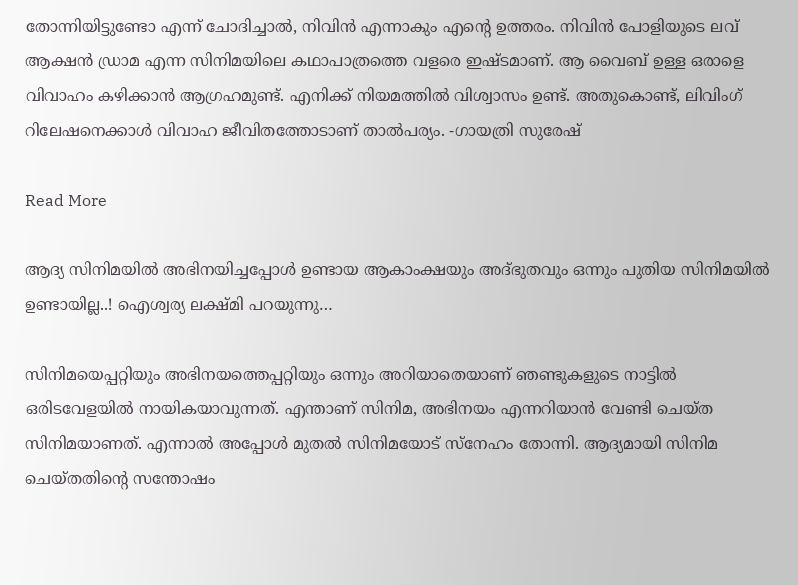തോന്നിയിട്ടുണ്ടോ എന്ന് ചോദിച്ചാൽ, നിവിൻ എന്നാകും എന്‍റെ ഉത്തരം. നിവിൻ പോളിയുടെ ലവ് ആക്ഷൻ ഡ്രാമ എന്ന സിനിമയിലെ കഥാപാത്രത്തെ വളരെ ഇഷ്ടമാണ്. ആ വൈബ് ഉള്ള ഒരാളെ വിവാഹം കഴിക്കാൻ ആഗ്രഹമുണ്ട്. എനിക്ക് നിയമത്തിൽ വിശ്വാസം ഉണ്ട്. അതുകൊണ്ട്, ലിവിംഗ് റിലേഷനെക്കാൾ വിവാഹ ജീവിതത്തോടാണ് താൽപര്യം. -ഗായത്രി സുരേഷ്

Read More

ആദ്യ സിനിമയിൽ അഭിനയിച്ചപ്പോൾ ഉണ്ടായ ആകാംക്ഷയും അദ്ഭുതവും ഒന്നും പുതിയ സിനിമയിൽ ഉണ്ടായില്ല..! ഐശ്വര്യ ലക്ഷ്മി പറയുന്നു…

സിനിമയെപ്പറ്റിയും അഭിനയത്തെപ്പറ്റിയും ഒന്നും അറിയാതെയാണ് ഞണ്ടുകളുടെ നാട്ടിൽ ഒരിടവേളയിൽ നായികയാവുന്നത്. എന്താണ് സിനിമ, അഭിനയം എന്നറിയാൻ വേണ്ടി ചെയ്‌ത സിനിമയാണത്. എന്നാൽ അപ്പോൾ മുതൽ സിനിമയോട് സ്നേഹം തോന്നി. ആദ്യമായി സിനിമ ചെയ്‌തതിന്‍റെ സന്തോഷം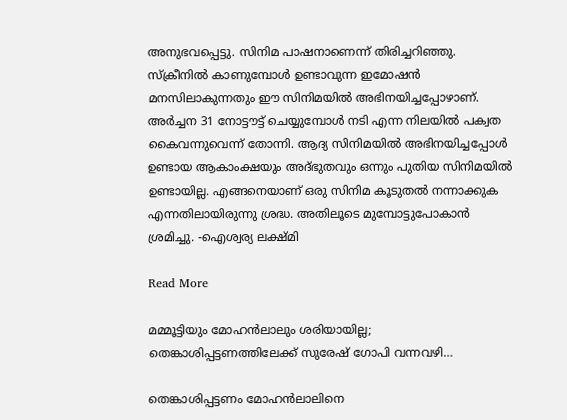അനുഭവപ്പെട്ടു. സിനിമ പാഷനാണെന്ന് തിരിച്ചറിഞ്ഞു. സ്ക്രീനിൽ കാണുമ്പോൾ ഉണ്ടാവുന്ന ഇമോഷൻ മനസിലാകുന്നതും ഈ സിനിമയിൽ അഭിനയിച്ചപ്പോഴാണ്. അർച്ചന 31 നോട്ടൗട്ട് ചെയ്യുമ്പോൾ നടി എന്ന നിലയിൽ പക്വത കൈവന്നുവെന്ന് തോന്നി. ആദ്യ സിനിമയിൽ അഭിനയിച്ചപ്പോൾ ഉണ്ടായ ആകാംക്ഷയും അദ്ഭുതവും ഒന്നും പുതിയ സിനിമയിൽ ഉണ്ടായില്ല. എങ്ങനെയാണ് ഒരു സിനിമ കൂടുതൽ നന്നാക്കുക എന്നതിലായിരുന്നു ശ്രദ്ധ. അതിലൂടെ മുമ്പോട്ടുപോകാൻ ശ്രമിച്ചു. -ഐശ്വര്യ ലക്ഷ്മി

Read More

മമ്മൂട്ടിയും മോഹൻലാലും ശരിയായില്ല; തെങ്കാശിപ്പട്ടണത്തിലേക്ക് സുരേഷ് ഗോപി വന്നവഴി…

തെങ്കാശിപ്പട്ടണം മോഹന്‍ലാലിനെ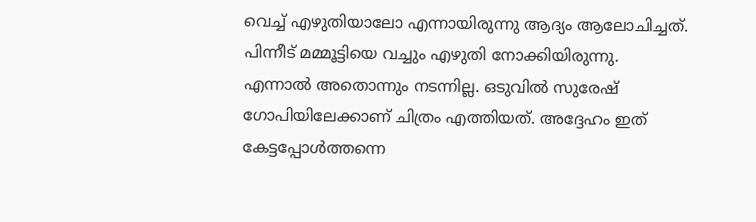വെച്ച് എഴുതിയാലോ എന്നായിരുന്നു ആദ്യം ആലോചിച്ചത്. പിന്നീട് മമ്മൂട്ടിയെ വച്ചും എഴുതി നോക്കിയിരുന്നു. എന്നാല്‍ അതൊന്നും നടന്നില്ല. ഒടുവില്‍ സുരേഷ് ഗോപിയിലേക്കാണ് ചിത്രം എത്തിയത്. അദ്ദേഹം ഇത് കേട്ടപ്പോള്‍ത്തന്നെ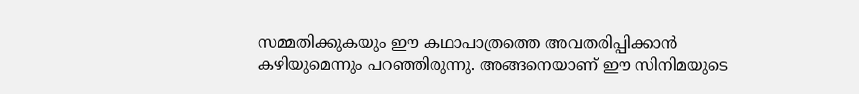സമ്മതിക്കുകയും ഈ കഥാപാത്രത്തെ അവതരിപ്പിക്കാന്‍ കഴിയുമെന്നും പറഞ്ഞിരുന്നു. അങ്ങനെയാണ് ഈ സിനിമയുടെ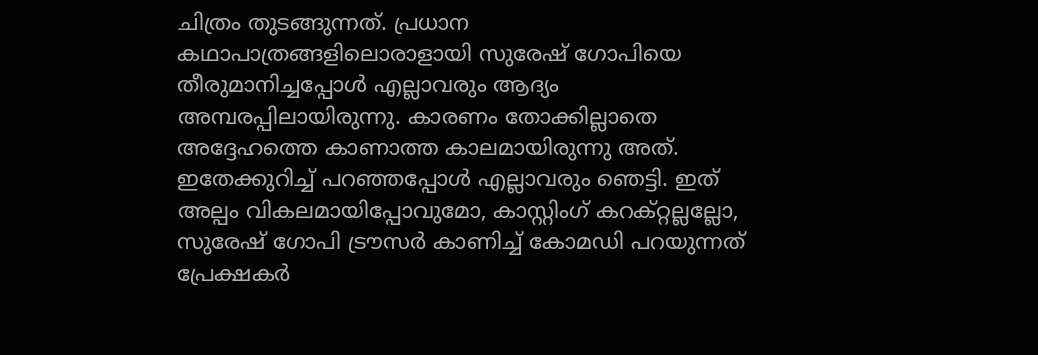ചിത്രം തുടങ്ങുന്നത്. പ്രധാന കഥാപാത്രങ്ങളിലൊരാളായി സുരേഷ് ഗോപിയെ തീരുമാനിച്ചപ്പോള്‍ എല്ലാവരും ആദ്യം അമ്പരപ്പിലായിരുന്നു. കാരണം തോക്കില്ലാതെ അദ്ദേഹത്തെ കാണാത്ത കാലമായിരുന്നു അത്. ഇതേക്കുറിച്ച് പറഞ്ഞപ്പോള്‍ എല്ലാവരും ഞെട്ടി. ഇത് അല്പം വികലമായിപ്പോവുമോ, കാസ്റ്റിംഗ് കറക്റ്റല്ലല്ലോ, സുരേഷ് ഗോപി ട്രൗസര്‍ കാണിച്ച് കോമഡി പറയുന്നത് പ്രേക്ഷകര്‍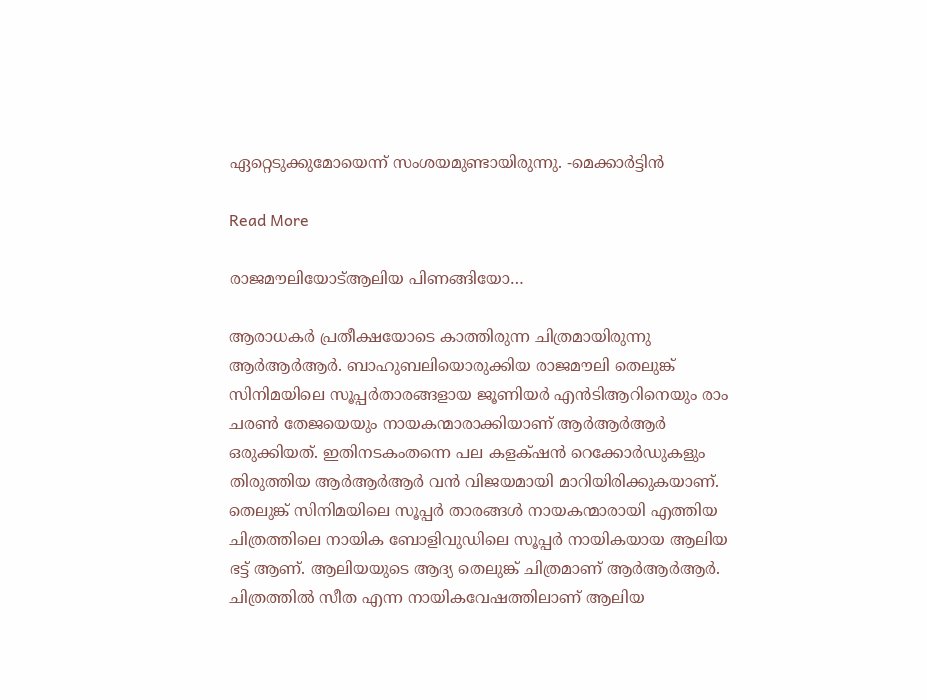ഏറ്റെടുക്കുമോയെന്ന് സംശയമുണ്ടായിരുന്നു. -മെക്കാർട്ടിൻ

Read More

രാജമൗലിയോട്ആലിയ പിണങ്ങിയോ…

ആരാധകര്‍ പ്രതീക്ഷയോടെ കാത്തിരുന്ന ചിത്രമായിരുന്നു ആര്‍ആര്‍ആര്‍. ബാഹുബലിയൊരുക്കിയ രാജമൗലി തെലുങ്ക് സിനിമയിലെ സൂപ്പര്‍താരങ്ങളായ ജൂണിയര്‍ എന്‍ടിആറിനെയും രാം ചരണ്‍ തേജയെയും നായകന്മാരാക്കിയാണ് ആര്‍ആര്‍ആര്‍ ഒരുക്കിയത്. ഇതിനടകംതന്നെ പല കളക‌്ഷന്‍ റെക്കോര്‍ഡുകളും തിരുത്തിയ ആര്‍ആര്‍ആര്‍ വന്‍ വിജയമായി മാറിയിരിക്കുകയാണ്. തെലുങ്ക് സിനിമയിലെ സൂപ്പര്‍ താരങ്ങള്‍ നായകന്മാരായി എത്തിയ ചിത്രത്തിലെ നായിക ബോളിവുഡിലെ സൂപ്പര്‍ നായികയായ ആലിയ ഭട്ട് ആണ്. ആലിയയുടെ ആദ്യ തെലുങ്ക് ചിത്രമാണ് ആര്‍ആര്‍ആര്‍. ചിത്രത്തില്‍ സീത എന്ന നായികവേഷത്തിലാണ് ആലിയ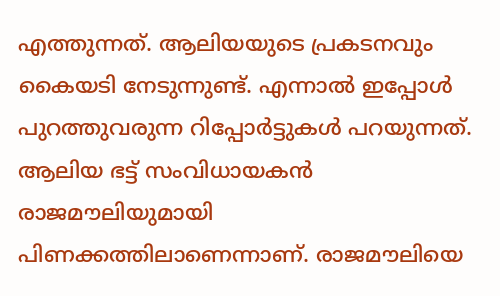എത്തുന്നത്. ആലിയയുടെ പ്രകടനവും കൈയടി നേടുന്നുണ്ട്. എന്നാല്‍ ഇപ്പോള്‍ പുറത്തുവരുന്ന റിപ്പോര്‍ട്ടുകള്‍ പറയുന്നത്. ആലിയ ഭട്ട് സംവിധായകന്‍ രാജമൗലിയുമായി പിണക്കത്തിലാണെന്നാണ്. രാജമൗലിയെ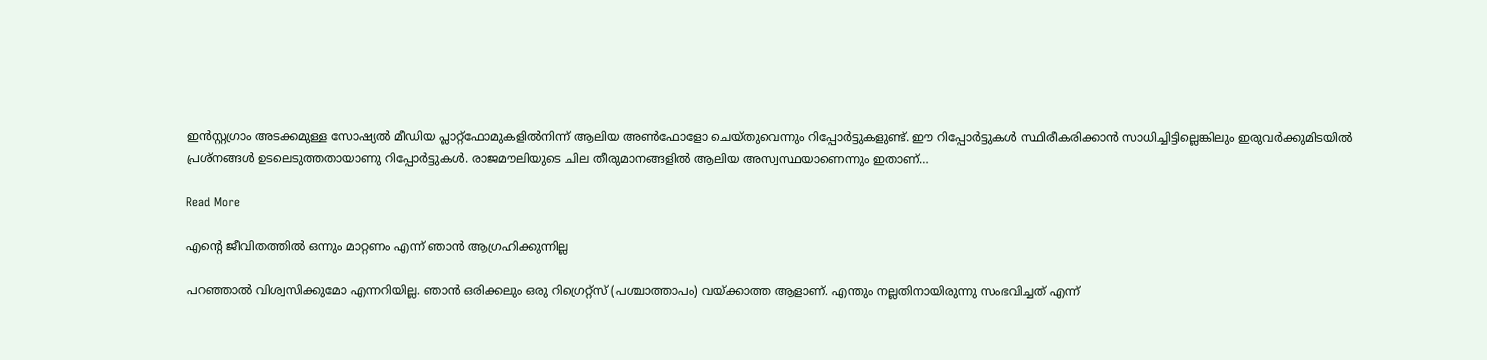ഇന്‍സ്റ്റഗ്രാം അടക്കമുള്ള സോഷ്യല്‍ മീഡിയ പ്ലാറ്റ്‌ഫോമുകളില്‍നിന്ന് ആലിയ അണ്‍ഫോളോ ചെയ്തുവെന്നും റിപ്പോര്‍ട്ടുകളുണ്ട്. ഈ റിപ്പോര്‍ട്ടുകള്‍ സ്ഥിരീകരിക്കാന്‍ സാധിച്ചിട്ടില്ലെങ്കിലും ഇരുവര്‍ക്കുമിടയില്‍ പ്രശ്‌നങ്ങള്‍ ഉടലെടുത്തതായാണു റിപ്പോര്‍ട്ടുകള്‍. രാജമൗലിയുടെ ചില തീരുമാനങ്ങളിൽ ആലിയ അസ്വസ്ഥയാണെന്നും ഇതാണ്…

Read More

എന്‍റെ ജീവിതത്തിൽ ഒന്നും മാറ്റണം എന്ന് ഞാൻ ആഗ്രഹിക്കുന്നില്ല

പറഞ്ഞാൽ വിശ്വസിക്കുമോ എന്നറിയില്ല. ഞാൻ ഒരിക്കലും ഒരു റിഗ്രെറ്റ്സ് (പശ്ചാത്താപം) വയ്‌ക്കാത്ത ആളാണ്. എന്തും നല്ലതിനായിരുന്നു സംഭവിച്ചത് എന്ന്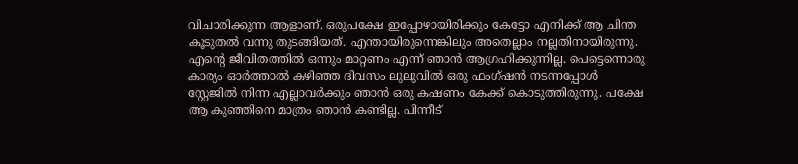വിചാരിക്കുന്ന ആളാണ്. ഒരുപക്ഷേ ഇപ്പോഴായിരിക്കും കേട്ടോ എനിക്ക് ആ ചിന്ത കൂടുതൽ വന്നു തുടങ്ങിയത്. എന്തായിരുന്നെങ്കിലും അതെല്ലാം നല്ലതിനായിരുന്നു. എന്‍റെ ജീവിതത്തിൽ ഒന്നും മാറ്റണം എന്ന് ഞാൻ ആഗ്രഹിക്കുന്നില്ല. പെട്ടെന്നൊരു കാര്യം ഓർത്താൽ കഴിഞ്ഞ ദിവസം ലുലുവിൽ ഒരു ഫംഗ്ഷൻ നടന്നപ്പോൾ സ്റ്റേജിൽ നിന്ന എല്ലാവർക്കും ഞാൻ ഒരു കഷണം കേക്ക് കൊടുത്തിരുന്നു. പക്ഷേ ആ കുഞ്ഞിനെ മാത്രം ഞാൻ കണ്ടില്ല. പിന്നീട്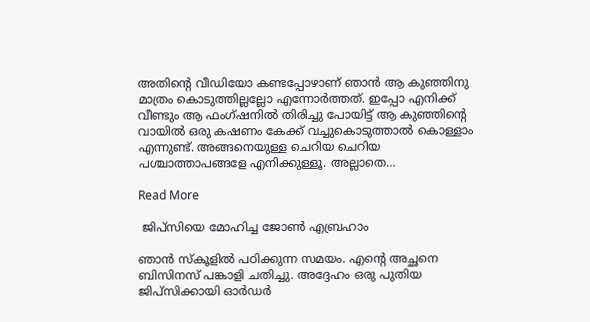അതിന്‍റെ വീഡിയോ കണ്ടപ്പോഴാണ് ഞാൻ ആ കുഞ്ഞിനു മാത്രം കൊടുത്തില്ലല്ലോ എന്നോർത്തത്. ഇപ്പോ എനിക്ക് വീണ്ടും ആ ഫംഗ്‌ഷനിൽ തിരിച്ചു പോയിട്ട് ആ കുഞ്ഞിന്‍റെ വായിൽ ഒരു കഷണം കേക്ക് വച്ചുകൊടുത്താൽ കൊള്ളാം എന്നുണ്ട്. അങ്ങനെയുള്ള ചെറിയ ചെറിയ പശ്ചാത്താപങ്ങളേ എനിക്കുള്ളൂ. അല്ലാതെ…

Read More

 ജിപ്സിയെ മോഹിച്ച ജോൺ എബ്രഹാം

ഞാന്‍ സ്‌കൂളില്‍ പഠിക്കുന്ന സമയം. എന്‍റെ അച്ഛനെ ബിസിനസ് പങ്കാളി ചതിച്ചു. അദ്ദേഹം ഒരു പുതിയ ജിപ്‌സിക്കായി ഓര്‍ഡര്‍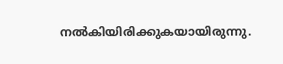നല്‍കിയിരിക്കുകയായിരുന്നു.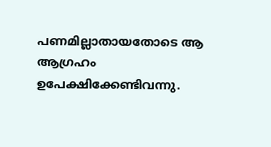പണമില്ലാതായതോടെ ആ ആഗ്രഹം ഉപേക്ഷിക്കേണ്ടിവന്നു.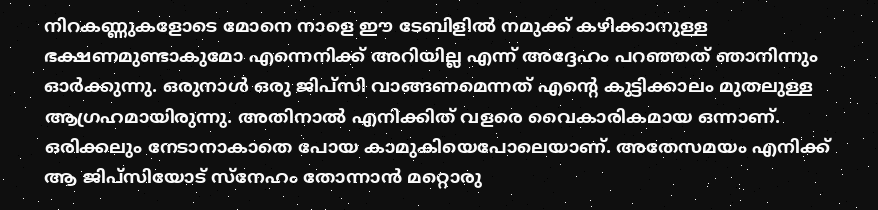നിറകണ്ണുകളോടെ മോനെ നാളെ ഈ ടേബിളില്‍ നമുക്ക് കഴിക്കാനുള്ള ഭക്ഷണമുണ്ടാകുമോ എന്നെനിക്ക് അറിയില്ല എന്ന് അദ്ദേഹം പറഞ്ഞത് ഞാനിന്നും ഓര്‍ക്കുന്നു. ഒരുനാള്‍ ഒരു ജിപ്‌സി വാങ്ങണമെന്നത് എന്‍റെ കുട്ടിക്കാലം മുതലുള്ള ആഗ്രഹമായിരുന്നു. അതിനാല്‍ എനിക്കിത് വളരെ വൈകാരികമായ ഒന്നാണ്. ഒരിക്കലും നേടാനാകാതെ പോയ കാമുകിയെപോലെയാണ്. അതേസമയം എനിക്ക് ആ ജിപ്‌സിയോട് സ്‌നേഹം തോന്നാന്‍ മറ്റൊരു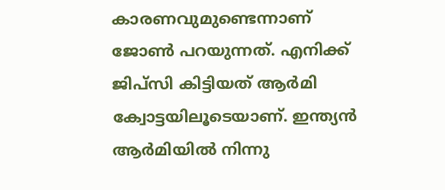കാരണവുമുണ്ടെന്നാണ് ജോണ്‍ പറയുന്നത്. എനിക്ക് ജിപ്‌സി കിട്ടിയത് ആര്‍മി ക്വോട്ടയിലൂടെയാണ്. ഇന്ത്യന്‍ ആര്‍മിയില്‍ നിന്നു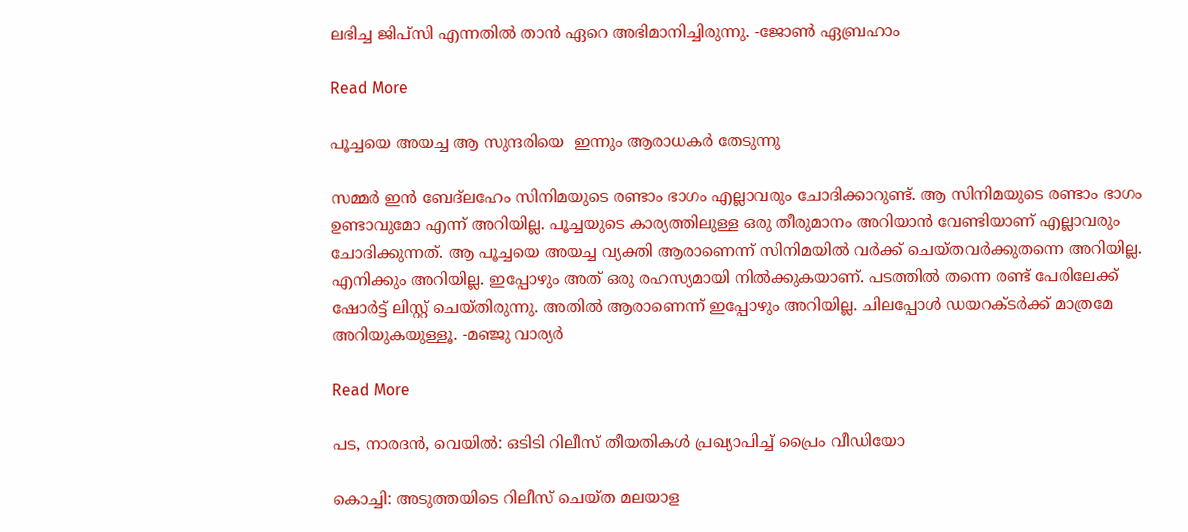ലഭിച്ച ജിപ്‌സി എന്നതില്‍ താന്‍ ഏറെ അഭിമാനിച്ചിരുന്നു. -ജോണ്‍ ഏബ്രഹാം

Read More

പൂച്ചയെ അയച്ച ആ സുന്ദരിയെ  ഇന്നും ആരാധകർ തേടുന്നു

സമ്മർ ഇൻ ബേദ്‌ലഹേം സിനിമയുടെ രണ്ടാം ഭാഗം എല്ലാവരും ചോദിക്കാറുണ്ട്. ആ സിനിമയുടെ രണ്ടാം ഭാഗം ഉണ്ടാവുമോ എന്ന് അറിയില്ല. പൂച്ചയുടെ കാര്യത്തിലുള്ള ഒരു തീരുമാനം അറിയാൻ വേണ്ടിയാണ് എല്ലാവരും ചോദിക്കുന്നത്. ആ പൂച്ചയെ അയച്ച വ്യക്തി ആരാണെന്ന് സിനിമയിൽ വർക്ക് ചെയ്തവർക്കുതന്നെ അറിയില്ല. എനിക്കും അറിയില്ല. ഇപ്പോഴും അത് ഒരു രഹസ്യമായി നിൽക്കുകയാണ്. പടത്തിൽ തന്നെ രണ്ട് പേരിലേക്ക് ഷോർട്ട് ലിസ്റ്റ് ചെയ്തിരുന്നു. അതിൽ ആരാണെന്ന് ഇപ്പോഴും അറിയില്ല. ചിലപ്പോൾ ഡയറക്ടർക്ക് മാത്രമേ അറിയുകയുള്ളൂ. -മഞ്ജു വാര്യർ

Read More

പട, നാരദൻ, വെയിൽ: ഒടിടി റിലീസ് തീയതികള്‍ പ്രഖ്യാപിച്ച് പ്രൈം വീഡിയോ

കൊച്ചി: അടുത്തയിടെ റിലീസ് ചെയ്ത മലയാള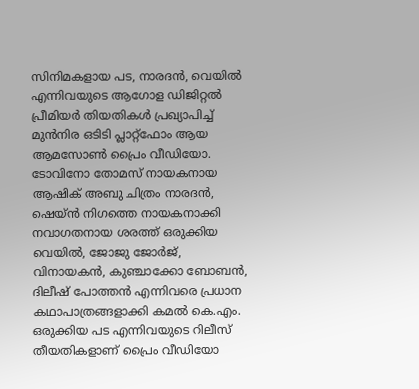സിനിമകളായ പട, നാരദന്‍, വെയില്‍ എന്നിവയുടെ ആഗോള ഡിജിറ്റല്‍ പ്രീമിയര്‍ തിയതികള്‍ പ്രഖ്യാപിച്ച് മുന്‍നിര ഒടിടി പ്ലാറ്റ്ഫോം ആയ ആമസോണ്‍ പ്രൈം വീഡിയോ. ടോവിനോ തോമസ് നായകനായ ആഷിക് അബു ചിത്രം നാരദന്‍, ഷെയ്ന്‍ നിഗത്തെ നായകനാക്കി നവാഗതനായ ശരത്ത് ഒരുക്കിയ വെയില്‍, ജോജു ജോര്‍ജ്, വിനായകന്‍, കുഞ്ചാക്കോ ബോബന്‍, ദിലീഷ് പോത്തന്‍ എന്നിവരെ പ്രധാന കഥാപാത്രങ്ങളാക്കി കമല്‍ കെ.എം. ഒരുക്കിയ പട എന്നിവയുടെ റിലീസ് തീയതികളാണ് പ്രൈം വീഡിയോ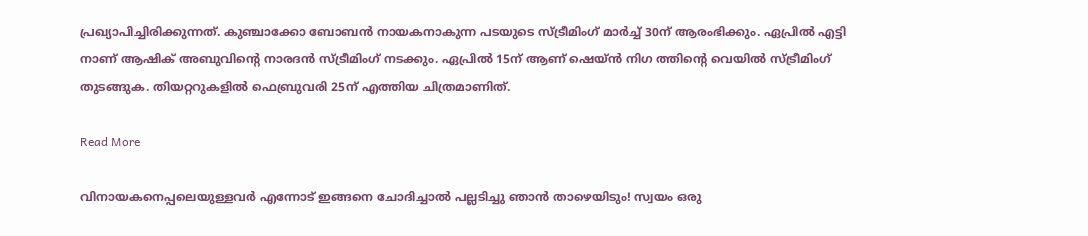പ്രഖ്യാപിച്ചിരിക്കുന്നത്. കുഞ്ചാക്കോ ബോബന്‍ നായകനാകുന്ന പടയുടെ സ്ട്രീമിംഗ് മാർച്ച് 30ന് ആരംഭിക്കും. ഏപ്രില്‍ എട്ടി നാണ് ആഷിക് അബുവിന്‍റെ നാരദന്‍ സ്ട്രീമിംഗ് നടക്കും. ഏപ്രില്‍ 15ന് ആണ് ഷെയ്‍ന്‍ നിഗ ത്തിന്‍റെ വെയില്‍ സ്ട്രീമിംഗ് തുടങ്ങുക. തിയറ്ററുകളില്‍ ഫെബ്രുവരി 25ന് എത്തിയ ചിത്രമാണിത്.

Read More

വിനായകനെപ്പലെയുള്ളവർ എന്നോട് ഇങ്ങനെ ചോദിച്ചാൽ പല്ലടിച്ചു ഞാൻ താഴെയിടും! സ്വയം ഒരു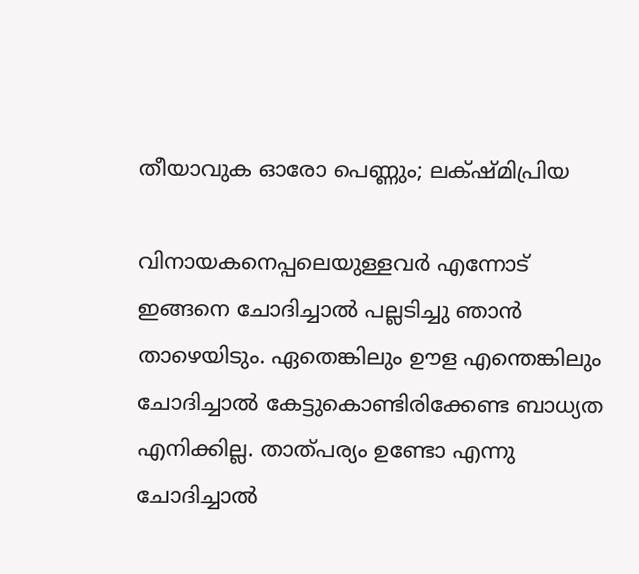തീയാവുക ഓരോ പെണ്ണും; ലക്‌ഷ്മിപ്രിയ

വിനായകനെപ്പലെയുള്ളവർ എന്നോട് ഇങ്ങനെ ചോദിച്ചാൽ പല്ലടിച്ചു ഞാൻ താഴെയിടും. ഏതെങ്കിലും ഊള എന്തെങ്കിലും ചോദിച്ചാൽ കേട്ടുകൊണ്ടിരിക്കേണ്ട ബാധ്യത എനിക്കില്ല. താത്പര്യം ഉണ്ടോ എന്നു ചോദിച്ചാൽ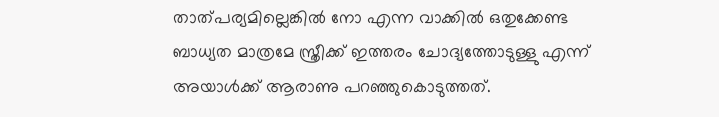താത്പര്യമില്ലെങ്കിൽ നോ എന്ന വാക്കിൽ ഒതുക്കേണ്ട ബാധ്യത മാത്രമേ സ്ത്രീക്ക് ഇത്തരം ചോദ്യത്തോടുള്ളു എന്ന് അയാൾക്ക് ആരാണു പറഞ്ഞുകൊടുത്തത്.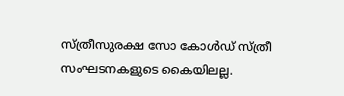സ്ത്രീസുരക്ഷ സോ കോൾഡ് സ്ത്രീ സംഘടനകളുടെ കൈയിലല്ല.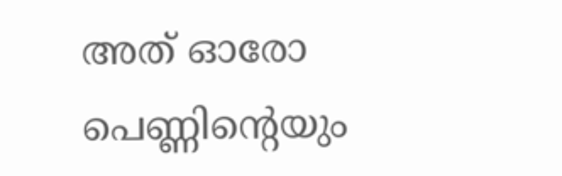അത് ഓരോ പെണ്ണിന്‍റെയും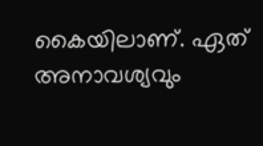കൈയിലാണ്. ഏത് അനാവശ്യവും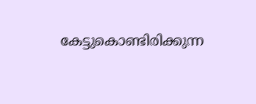കേട്ടുകൊണ്ടിരിക്കുന്ന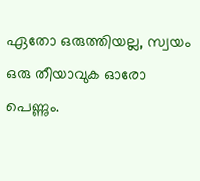ഏതോ ഒരുത്തിയല്ല, സ്വയം ഒരു തീയാവുക ഓരോ പെണ്ണും.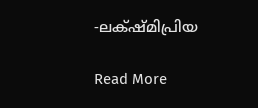-ലക്‌ഷ്മിപ്രിയ

Read More